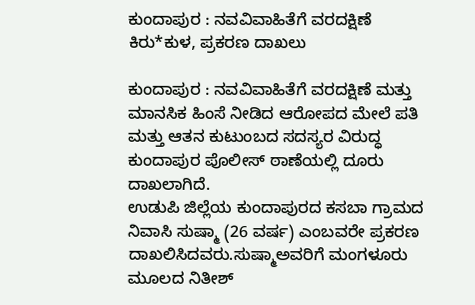ಕುಂದಾಪುರ : ನವವಿವಾಹಿತೆಗೆ ವರದಕ್ಷಿಣೆ ಕಿರು*ಕುಳ, ಪ್ರಕರಣ ದಾಖಲು

ಕುಂದಾಪುರ : ನವವಿವಾಹಿತೆಗೆ ವರದಕ್ಷಿಣೆ ಮತ್ತು ಮಾನಸಿಕ ಹಿಂಸೆ ನೀಡಿದ ಆರೋಪದ ಮೇಲೆ ಪತಿ ಮತ್ತು ಆತನ ಕುಟುಂಬದ ಸದಸ್ಯರ ವಿರುದ್ಧ ಕುಂದಾಪುರ ಪೊಲೀಸ್ ಠಾಣೆಯಲ್ಲಿ ದೂರು ದಾಖಲಾಗಿದೆ.
ಉಡುಪಿ ಜಿಲ್ಲೆಯ ಕುಂದಾಪುರದ ಕಸಬಾ ಗ್ರಾಮದ ನಿವಾಸಿ ಸುಷ್ಮಾ (26 ವರ್ಷ) ಎಂಬವರೇ ಪ್ರಕರಣ ದಾಖಲಿಸಿದವರು.ಸುಷ್ಮಾಅವರಿಗೆ ಮಂಗಳೂರು ಮೂಲದ ನಿತೀಶ್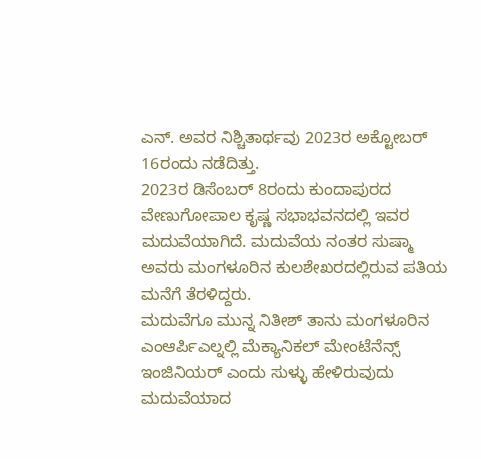ಎನ್. ಅವರ ನಿಶ್ಚಿತಾರ್ಥವು 2023ರ ಅಕ್ಟೋಬರ್ 16ರಂದು ನಡೆದಿತ್ತು.
2023ರ ಡಿಸೆಂಬರ್ 8ರಂದು ಕುಂದಾಪುರದ ವೇಣುಗೋಪಾಲ ಕೃಷ್ಣ ಸಭಾಭವನದಲ್ಲಿ ಇವರ ಮದುವೆಯಾಗಿದೆ. ಮದುವೆಯ ನಂತರ ಸುಷ್ಮಾ ಅವರು ಮಂಗಳೂರಿನ ಕುಲಶೇಖರದಲ್ಲಿರುವ ಪತಿಯ ಮನೆಗೆ ತೆರಳಿದ್ದರು.
ಮದುವೆಗೂ ಮುನ್ನ ನಿತೀಶ್ ತಾನು ಮಂಗಳೂರಿನ ಎಂಆರ್ಪಿಎಲ್ನಲ್ಲಿ ಮೆಕ್ಯಾನಿಕಲ್ ಮೇಂಟೆನೆನ್ಸ್ ಇಂಜಿನಿಯರ್ ಎಂದು ಸುಳ್ಳು ಹೇಳಿರುವುದು ಮದುವೆಯಾದ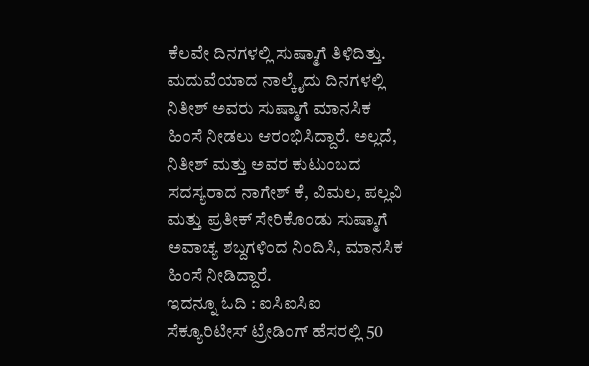ಕೆಲವೇ ದಿನಗಳಲ್ಲಿ ಸುಷ್ಮಾಗೆ ತಿಳಿದಿತ್ತು.
ಮದುವೆಯಾದ ನಾಲ್ಕೈದು ದಿನಗಳಲ್ಲಿ ನಿತೀಶ್ ಅವರು ಸುಷ್ಮಾಗೆ ಮಾನಸಿಕ ಹಿಂಸೆ ನೀಡಲು ಆರಂಭಿಸಿದ್ದಾರೆ. ಅಲ್ಲದೆ, ನಿತೀಶ್ ಮತ್ತು ಅವರ ಕುಟುಂಬದ ಸದಸ್ಯರಾದ ನಾಗೇಶ್ ಕೆ, ವಿಮಲ, ಪಲ್ಲವಿ ಮತ್ತು ಪ್ರತೀಕ್ ಸೇರಿಕೊಂಡು ಸುಷ್ಮಾಗೆ ಅವಾಚ್ಯ ಶಬ್ದಗಳಿಂದ ನಿಂದಿಸಿ, ಮಾನಸಿಕ ಹಿಂಸೆ ನೀಡಿದ್ದಾರೆ.
ಇದನ್ನೂ ಓದಿ : ಐಸಿಐಸಿಐ ಸೆಕ್ಯೂರಿಟೀಸ್ ಟ್ರೇಡಿಂಗ್ ಹೆಸರಲ್ಲಿ 50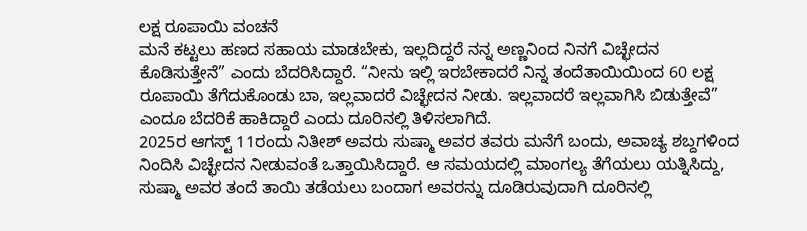ಲಕ್ಷ ರೂಪಾಯಿ ವಂಚನೆ
ಮನೆ ಕಟ್ಟಲು ಹಣದ ಸಹಾಯ ಮಾಡಬೇಕು, ಇಲ್ಲದಿದ್ದರೆ ನನ್ನ ಅಣ್ಣನಿಂದ ನಿನಗೆ ವಿಚ್ಛೇದನ ಕೊಡಿಸುತ್ತೇನೆ” ಎಂದು ಬೆದರಿಸಿದ್ದಾರೆ. “ನೀನು ಇಲ್ಲಿ ಇರಬೇಕಾದರೆ ನಿನ್ನ ತಂದೆತಾಯಿಯಿಂದ 60 ಲಕ್ಷ ರೂಪಾಯಿ ತೆಗೆದುಕೊಂಡು ಬಾ, ಇಲ್ಲವಾದರೆ ವಿಚ್ಛೇದನ ನೀಡು. ಇಲ್ಲವಾದರೆ ಇಲ್ಲವಾಗಿಸಿ ಬಿಡುತ್ತೇವೆ” ಎಂದೂ ಬೆದರಿಕೆ ಹಾಕಿದ್ದಾರೆ ಎಂದು ದೂರಿನಲ್ಲಿ ತಿಳಿಸಲಾಗಿದೆ.
2025ರ ಆಗಸ್ಟ್ 11ರಂದು ನಿತೀಶ್ ಅವರು ಸುಷ್ಮಾ ಅವರ ತವರು ಮನೆಗೆ ಬಂದು, ಅವಾಚ್ಯ ಶಬ್ದಗಳಿಂದ ನಿಂದಿಸಿ ವಿಚ್ಛೇದನ ನೀಡುವಂತೆ ಒತ್ತಾಯಿಸಿದ್ದಾರೆ. ಆ ಸಮಯದಲ್ಲಿ ಮಾಂಗಲ್ಯ ತೆಗೆಯಲು ಯತ್ನಿಸಿದ್ದು, ಸುಷ್ಮಾ ಅವರ ತಂದೆ ತಾಯಿ ತಡೆಯಲು ಬಂದಾಗ ಅವರನ್ನು ದೂಡಿರುವುದಾಗಿ ದೂರಿನಲ್ಲಿ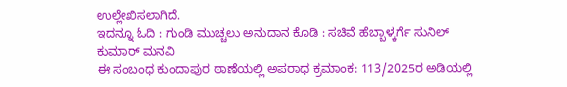ಉಲ್ಲೇಖಿಸಲಾಗಿದೆ.
ಇದನ್ನೂ ಓದಿ : ಗುಂಡಿ ಮುಚ್ಚಲು ಅನುದಾನ ಕೊಡಿ : ಸಚಿವೆ ಹೆಬ್ಬಾಳ್ಕರ್ಗೆ ಸುನಿಲ್ ಕುಮಾರ್ ಮನವಿ
ಈ ಸಂಬಂಧ ಕುಂದಾಪುರ ಠಾಣೆಯಲ್ಲಿ ಅಪರಾಧ ಕ್ರಮಾಂಕ: 113/2025ರ ಅಡಿಯಲ್ಲಿ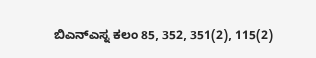ಬಿಎನ್ಎಸ್ನ ಕಲಂ 85, 352, 351(2), 115(2)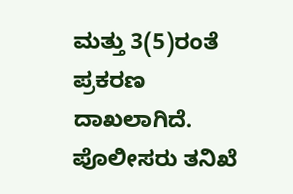ಮತ್ತು 3(5)ರಂತೆ ಪ್ರಕರಣ ದಾಖಲಾಗಿದೆ. ಪೊಲೀಸರು ತನಿಖೆ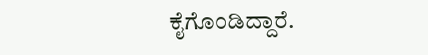ಕೈಗೊಂಡಿದ್ದಾರೆ.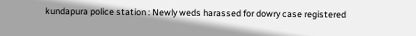kundapura police station : Newly weds harassed for dowry case registered